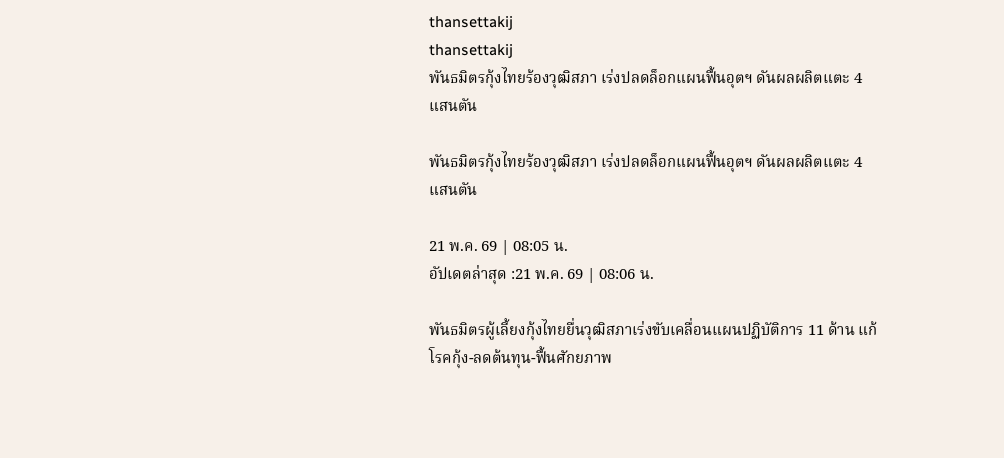thansettakij
thansettakij
พันธมิตรกุ้งไทยร้องวุฒิสภา เร่งปลดล็อกแผนฟื้นอุตฯ ดันผลผลิตแตะ 4 แสนตัน

พันธมิตรกุ้งไทยร้องวุฒิสภา เร่งปลดล็อกแผนฟื้นอุตฯ ดันผลผลิตแตะ 4 แสนตัน

21 พ.ค. 69 | 08:05 น.
อัปเดตล่าสุด :21 พ.ค. 69 | 08:06 น.

พันธมิตรผู้เลี้ยงกุ้งไทยยื่นวุฒิสภาเร่งขับเคลื่อนแผนปฏิบัติการ 11 ด้าน แก้โรคกุ้ง-ลดต้นทุน-ฟื้นศักยภาพ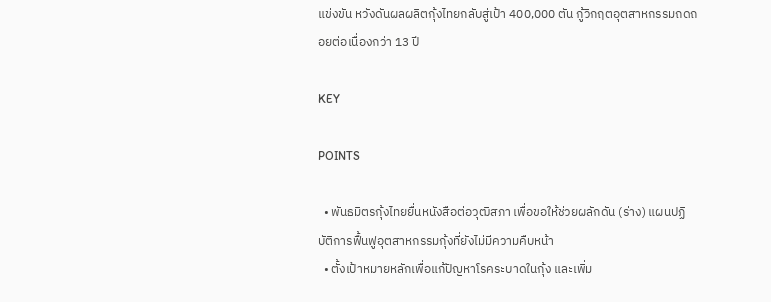แข่งขัน หวังดันผลผลิตกุ้งไทยกลับสู่เป้า 400,000 ตัน กู้วิกฤตอุตสาหกรรมถดถอยต่อเนื่องกว่า 13 ปี

KEY

POINTS

  • พันธมิตรกุ้งไทยยื่นหนังสือต่อวุฒิสภา เพื่อขอให้ช่วยผลักดัน (ร่าง) แผนปฏิบัติการฟื้นฟูอุตสาหกรรมกุ้งที่ยังไม่มีความคืบหน้า
  • ตั้งเป้าหมายหลักเพื่อแก้ปัญหาโรคระบาดในกุ้ง และเพิ่ม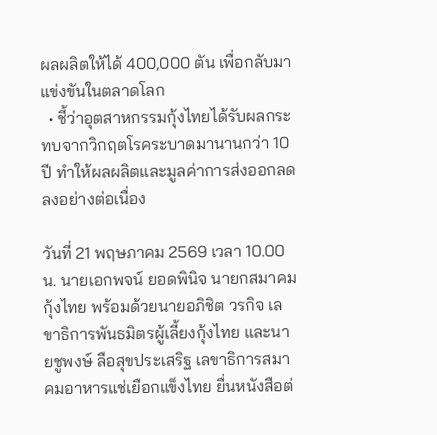ผลผลิตให้ได้ 400,000 ตัน เพื่อกลับมาแข่งขันในตลาดโลก
  • ชี้ว่าอุตสาหกรรมกุ้งไทยได้รับผลกระทบจากวิกฤตโรคระบาดมานานกว่า 10 ปี ทำให้ผลผลิตและมูลค่าการส่งออกลดลงอย่างต่อเนื่อง

วันที่ 21 พฤษภาคม 2569 เวลา 10.00 น. นายเอกพจน์ ยอดพินิจ นายกสมาคมกุ้งไทย พร้อมด้วยนายอภิชิต วรกิจ เลขาธิการพันธมิตรผู้เลี้ยงกุ้งไทย และนายชูพงษ์ ลือสุขประเสริฐ เลขาธิการสมาคมอาหารแช่เยือกแข็งไทย ยื่นหนังสือต่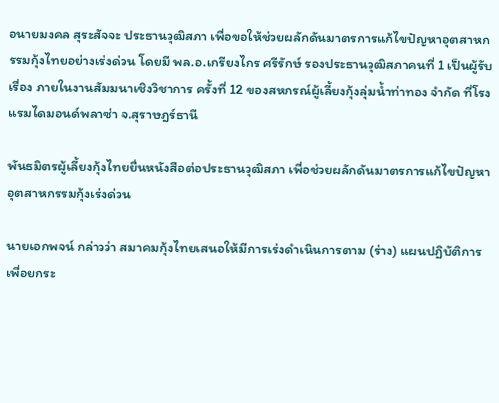อนายมงคล สุระสัจจะ ประธานวุฒิสภา เพื่อขอให้ช่วยผลักดันมาตรการแก้ไขปัญหาอุตสาหกรรมกุ้งไทยอย่างเร่งด่วน โดยมี พล.อ.เกรียงไกร ศรีรักษ์ รองประธานวุฒิสภาคนที่ 1 เป็นผู้รับเรื่อง ภายในงานสัมมนาเชิงวิชาการ ครั้งที่ 12 ของสหกรณ์ผู้เลี้ยงกุ้งลุ่มน้ำท่าทอง จำกัด ที่โรงแรมไดมอนด์พลาซ่า จ.สุราษฎร์ธานี

พันธมิตรผู้เลี้ยงกุ้งไทยยื่นหนังสือต่อประธานวุฒิสภา เพื่อช่วยผลักดันมาตรการแก้ไขปัญหาอุตสาหกรรมกุ้งเร่งด่วน

นายเอกพจน์ กล่าวว่า สมาคมกุ้งไทยเสนอให้มีการเร่งดำเนินการตาม (ร่าง) แผนปฏิบัติการเพื่อยกระ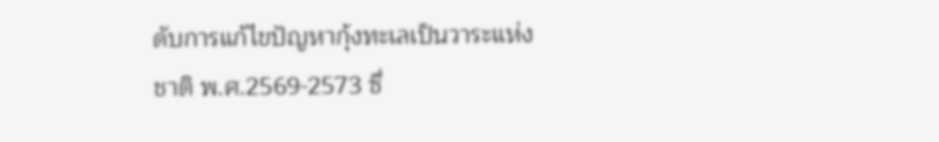ดับการแก้ไขปัญหากุ้งทะเลเป็นวาระแห่งชาติ พ.ศ.2569-2573 ซึ่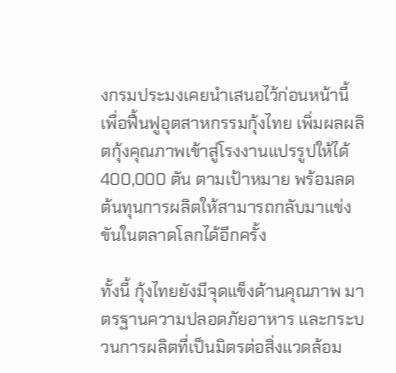งกรมประมงเคยนำเสนอไว้ก่อนหน้านี้ เพื่อฟื้นฟูอุตสาหกรรมกุ้งไทย เพิ่มผลผลิตกุ้งคุณภาพเข้าสู่โรงงานแปรรูปให้ได้ 400,000 ตัน ตามเป้าหมาย พร้อมลดต้นทุนการผลิตให้สามารถกลับมาแข่งขันในตลาดโลกได้อีกครั้ง

ทั้งนี้ กุ้งไทยยังมีจุดแข็งด้านคุณภาพ มาตรฐานความปลอดภัยอาหาร และกระบวนการผลิตที่เป็นมิตรต่อสิ่งแวดล้อม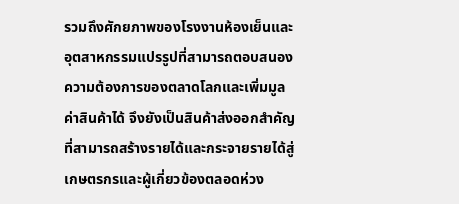รวมถึงศักยภาพของโรงงานห้องเย็นและอุตสาหกรรมแปรรูปที่สามารถตอบสนองความต้องการของตลาดโลกและเพิ่มมูลค่าสินค้าได้ จึงยังเป็นสินค้าส่งออกสำคัญที่สามารถสร้างรายได้และกระจายรายได้สู่เกษตรกรและผู้เกี่ยวข้องตลอดห่วง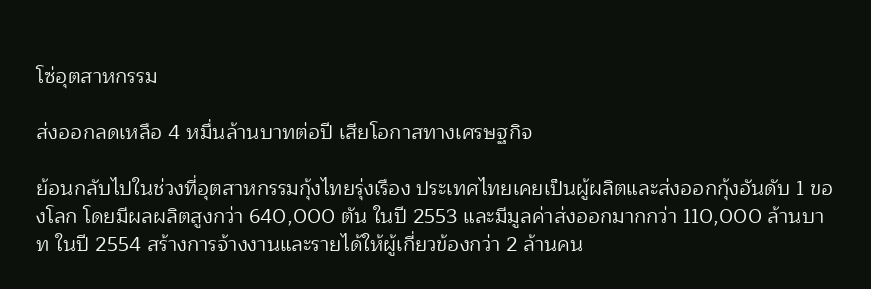โซ่อุตสาหกรรม

ส่งออกลดเหลือ 4 หมื่นล้านบาทต่อปี เสียโอกาสทางเศรษฐกิจ

ย้อนกลับไปในช่วงที่อุตสาหกรรมกุ้งไทยรุ่งเรือง ประเทศไทยเคยเป็นผู้ผลิตและส่งออกกุ้งอันดับ 1 ของโลก โดยมีผลผลิตสูงกว่า 640,000 ตัน ในปี 2553 และมีมูลค่าส่งออกมากกว่า 110,000 ล้านบาท ในปี 2554 สร้างการจ้างงานและรายได้ให้ผู้เกี่ยวข้องกว่า 2 ล้านคน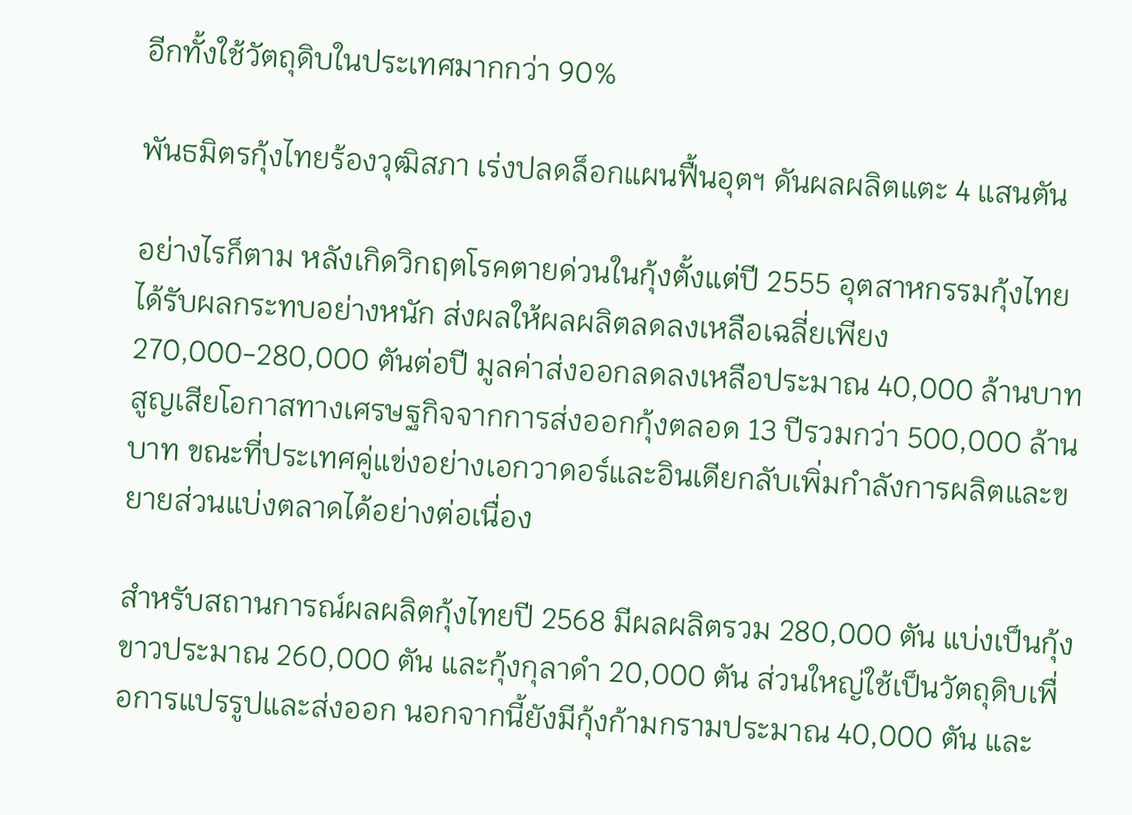อีกทั้งใช้วัตถุดิบในประเทศมากกว่า 90%

พันธมิตรกุ้งไทยร้องวุฒิสภา เร่งปลดล็อกแผนฟื้นอุตฯ ดันผลผลิตแตะ 4 แสนตัน

อย่างไรก็ตาม หลังเกิดวิกฤตโรคตายด่วนในกุ้งตั้งแต่ปี 2555 อุตสาหกรรมกุ้งไทยได้รับผลกระทบอย่างหนัก ส่งผลให้ผลผลิตลดลงเหลือเฉลี่ยเพียง 270,000-280,000 ตันต่อปี มูลค่าส่งออกลดลงเหลือประมาณ 40,000 ล้านบาท สูญเสียโอกาสทางเศรษฐกิจจากการส่งออกกุ้งตลอด 13 ปีรวมกว่า 500,000 ล้านบาท ขณะที่ประเทศคู่แข่งอย่างเอกวาดอร์และอินเดียกลับเพิ่มกำลังการผลิตและขยายส่วนแบ่งตลาดได้อย่างต่อเนื่อง

สำหรับสถานการณ์ผลผลิตกุ้งไทยปี 2568 มีผลผลิตรวม 280,000 ตัน แบ่งเป็นกุ้งขาวประมาณ 260,000 ตัน และกุ้งกุลาดำ 20,000 ตัน ส่วนใหญ่ใช้เป็นวัตถุดิบเพื่อการแปรรูปและส่งออก นอกจากนี้ยังมีกุ้งก้ามกรามประมาณ 40,000 ตัน และ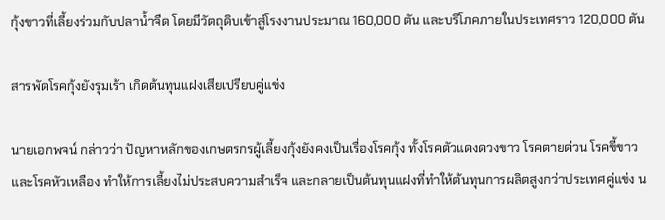กุ้งขาวที่เลี้ยงร่วมกับปลาน้ำจืด โดยมีวัตถุดิบเข้าสู่โรงงานประมาณ 160,000 ตัน และบริโภคภายในประเทศราว 120,000 ตัน

สารพัดโรคกุ้งยังรุมเร้า เกิดต้นทุนแฝงเสียเปรียบคู่แข่ง

นายเอกพจน์ กล่าวว่า ปัญหาหลักของเกษตรกรผู้เลี้ยงกุ้งยังคงเป็นเรื่องโรคกุ้ง ทั้งโรคตัวแดงดวงขาว โรคตายด่วน โรคขี้ขาว และโรคหัวเหลือง ทำให้การเลี้ยงไม่ประสบความสำเร็จ และกลายเป็นต้นทุนแฝงที่ทำให้ต้นทุนการผลิตสูงกว่าประเทศคู่แข่ง น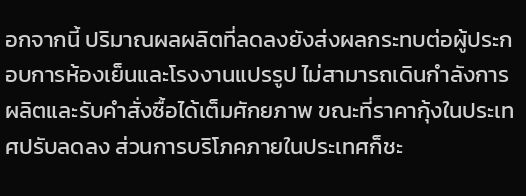อกจากนี้ ปริมาณผลผลิตที่ลดลงยังส่งผลกระทบต่อผู้ประกอบการห้องเย็นและโรงงานแปรรูป ไม่สามารถเดินกำลังการผลิตและรับคำสั่งซื้อได้เต็มศักยภาพ ขณะที่ราคากุ้งในประเทศปรับลดลง ส่วนการบริโภคภายในประเทศก็ชะ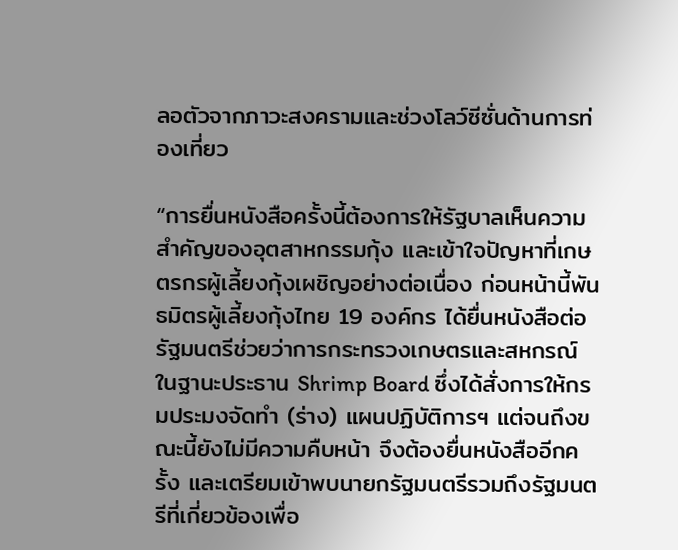ลอตัวจากภาวะสงครามและช่วงโลว์ซีซั่นด้านการท่องเที่ยว

“การยื่นหนังสือครั้งนี้ต้องการให้รัฐบาลเห็นความสำคัญของอุตสาหกรรมกุ้ง และเข้าใจปัญหาที่เกษตรกรผู้เลี้ยงกุ้งเผชิญอย่างต่อเนื่อง ก่อนหน้านี้พันธมิตรผู้เลี้ยงกุ้งไทย 19 องค์กร ได้ยื่นหนังสือต่อรัฐมนตรีช่วยว่าการกระทรวงเกษตรและสหกรณ์ ในฐานะประธาน Shrimp Board ซึ่งได้สั่งการให้กรมประมงจัดทำ (ร่าง) แผนปฏิบัติการฯ แต่จนถึงขณะนี้ยังไม่มีความคืบหน้า จึงต้องยื่นหนังสืออีกครั้ง และเตรียมเข้าพบนายกรัฐมนตรีรวมถึงรัฐมนตรีที่เกี่ยวข้องเพื่อ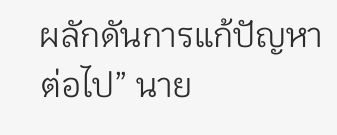ผลักดันการแก้ปัญหาต่อไป” นาย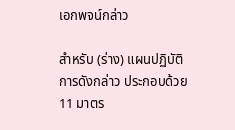เอกพจน์กล่าว

สำหรับ (ร่าง) แผนปฏิบัติการดังกล่าว ประกอบด้วย 11 มาตร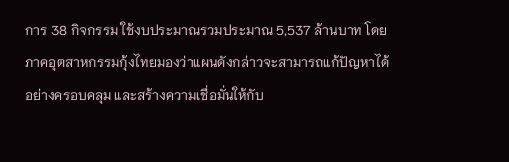การ 38 กิจกรรม ใช้งบประมาณรวมประมาณ 5,537 ล้านบาท โดยภาคอุตสาหกรรมกุ้งไทยมองว่าแผนดังกล่าวจะสามารถแก้ปัญหาได้อย่างครอบคลุม และสร้างความเชื่อมั่นให้กับ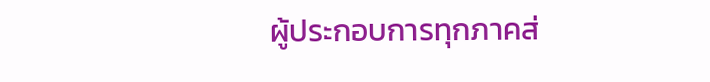ผู้ประกอบการทุกภาคส่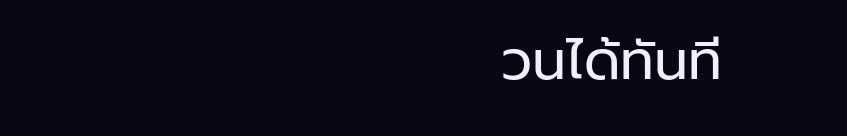วนได้ทันที